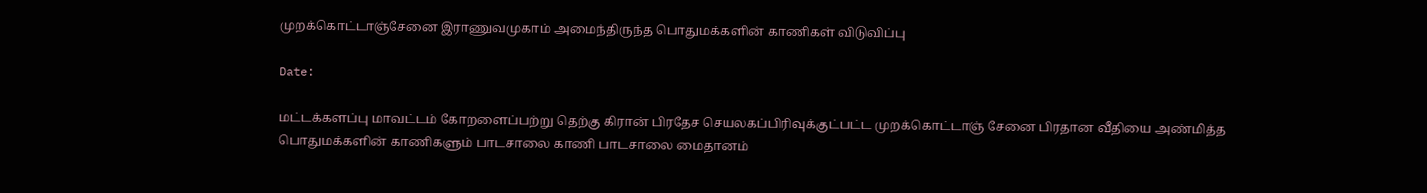முறக்கொட்டாஞ்சேனை இராணுவமுகாம் அமைந்திருந்த பொதுமக்களின் காணிகள் விடுவிப்பு

Date:

மட்டக்களப்பு மாவட்டம் கோறளைப்பற்று தெற்கு கிரான் பிரதேச செயலகப்பிரிவுக்குட்பட்ட முறக்கொட்டாஞ் சேனை பிரதான வீதியை அண்மித்த பொதுமக்களின் காணிகளும் பாடசாலை காணி பாடசாலை மைதானம்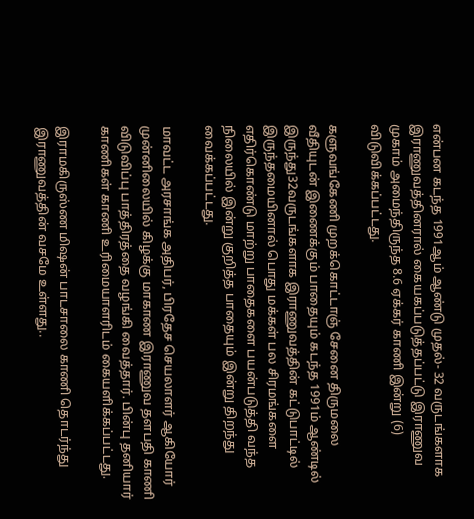என்பன கடந்த 1991ஆம் ஆண்டு முதல்- 32 வருடங்களாக இராணுவத்தினரால் கையகப்படுத்தப்பட்டு இராணுவ முகாம் அமைந்திருந்த 8.6 ஏக்கர் காணி இன்று (6) விடுவிக்கப்பட்டது.

களுவங்கேணி முறக்கொட்டாஞ் சேனை திருமலை வீதியுடன் இணைக்கும் பாதையும் கடந்த 1991ம் ஆண்டில் இருந்து32வருடங்களாக இராணுவத்தின் கட்டுபாட்டில் இருந்தமையினால் பொது மக்கள் பல சிரமங்களை எதிர்கொண்டு மாற்று பாதைகளை பயன்படுத்தி வந்த நிலையில் இன்று குறித்த பாதையும் இன்று திறந்து வைக்கப்பட்டது.

மாவட்ட அரசாங்க அதிபர், பிரதேச செயலாளர் ஆகியோர் முன்னிலையில் கிழக்கு மாகாண இராணுவ தளபதி காணி விடுவிப்பு பாத்திரத்தை வழங்கி வைத்தார். பின்பு தனியார் காணிகள் காணி உரிமையாளரிடம் கையளிக்கப்பட்டது.

இராமகிருஸ்ண மிஷன் பாடசாலை காணி தொடர்ந்து இராணுவத்தின் வசமே உள்ளது..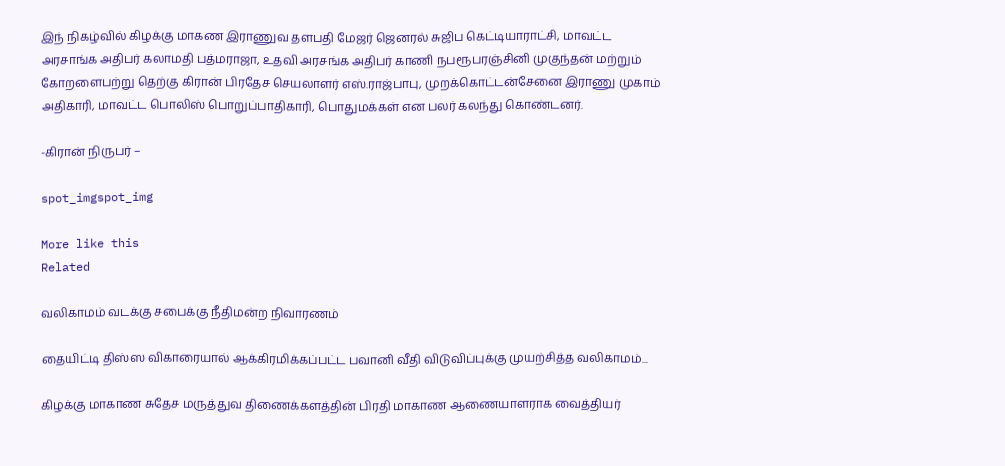இந் நிகழ்வில் கிழக்கு மாகண இராணுவ தளபதி மேஜர் ஜெனரல் சுஜிப கெட்டியாராட்சி, மாவட்ட அரசாங்க அதிபர் கலாமதி பத்மராஜா, உதவி அரசங்க அதிபர் காணி நபரூபரஞ்சினி முகுந்தன் மற்றும் கோறளைபற்று தெற்கு கிரான் பிரதேச செயலாளர் எஸ்.ராஜ்பாபு, முறக்கொட்டன்சேனை இராணு முகாம் அதிகாரி, மாவட்ட பொலிஸ் பொறுப்பாதிகாரி, பொதுமக்கள் என பலர் கலந்து கொண்டனர்.

-கிரான் நிருபர் –

spot_imgspot_img

More like this
Related

வலிகாமம் வடக்கு சபைக்கு நீதிமன்ற நிவாரணம்

தையிட்டி திஸ்ஸ விகாரையால் ஆக்கிரமிக்கப்பட்ட பவானி வீதி விடுவிப்புக்கு முயற்சித்த வலிகாமம்...

கிழக்கு மாகாண சுதேச மருத்துவ திணைக்களத்தின் பிரதி மாகாண ஆணையாளராக வைத்தியர்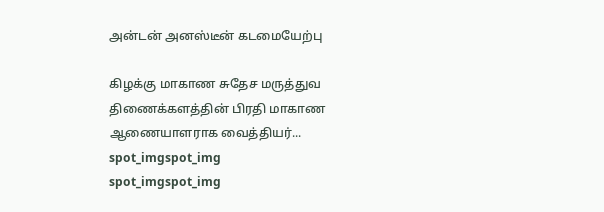அன்டன் அனஸ்டீன் கடமையேற்பு

கிழக்கு மாகாண சுதேச மருத்துவ திணைக்களத்தின் பிரதி மாகாண ஆணையாளராக வைத்தியர்...
spot_imgspot_img
spot_imgspot_img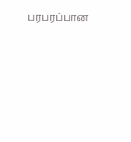பரபரப்பான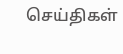செய்திகள்